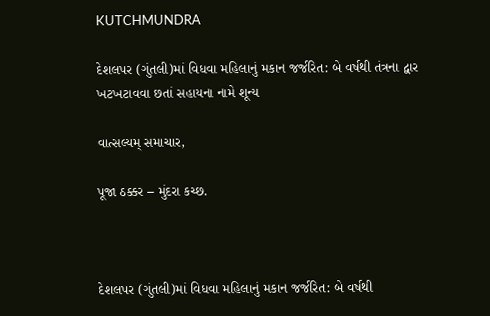KUTCHMUNDRA

દેશલપર (ગુંતલી)માં વિધવા મહિલાનું મકાન જર્જરિત: બે વર્ષથી તંત્રના દ્વાર ખટખટાવવા છતાં સહાયના નામે શૂન્ય

વાત્સલ્યમ્ સમાચાર,

પૂજા ઠક્કર – મુંદરા કચ્છ.



દેશલપર (ગુંતલી)માં વિધવા મહિલાનું મકાન જર્જરિત: બે વર્ષથી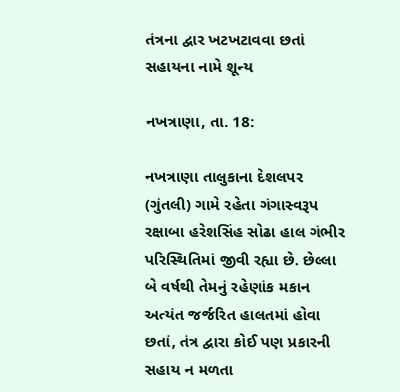તંત્રના દ્વાર ખટખટાવવા છતાં સહાયના નામે શૂન્ય

નખત્રાણા, તા. 18:

નખત્રાણા તાલુકાના દેશલપર (ગુંતલી) ગામે રહેતા ગંગાસ્વરૂપ રક્ષાબા હરેશસિંહ સોઢા હાલ ગંભીર પરિસ્થિતિમાં જીવી રહ્યા છે. છેલ્લા બે વર્ષથી તેમનું રહેણાંક મકાન અત્યંત જર્જરિત હાલતમાં હોવા છતાં, તંત્ર દ્વારા કોઈ પણ પ્રકારની સહાય ન મળતા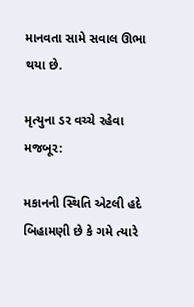માનવતા સામે સવાલ ઊભા થયા છે.

મૃત્યુના ડર વચ્ચે રહેવા મજબૂર:

મકાનની સ્થિતિ એટલી હદે બિહામણી છે કે ગમે ત્યારે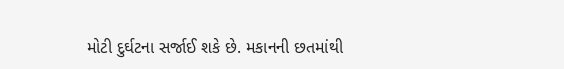મોટી દુર્ઘટના સર્જાઈ શકે છે. મકાનની છતમાંથી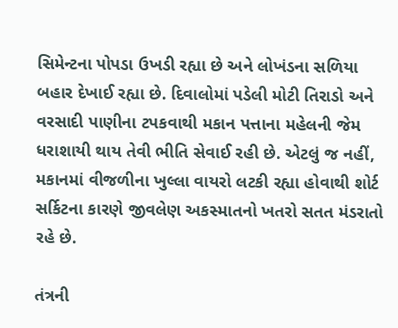સિમેન્ટના પોપડા ઉખડી રહ્યા છે અને લોખંડના સળિયા બહાર દેખાઈ રહ્યા છે. દિવાલોમાં પડેલી મોટી તિરાડો અને વરસાદી પાણીના ટપકવાથી મકાન પત્તાના મહેલની જેમ ધરાશાયી થાય તેવી ભીતિ સેવાઈ રહી છે. એટલું જ નહીં, મકાનમાં વીજળીના ખુલ્લા વાયરો લટકી રહ્યા હોવાથી શોર્ટ સર્કિટના કારણે જીવલેણ અકસ્માતનો ખતરો સતત મંડરાતો રહે છે.

તંત્રની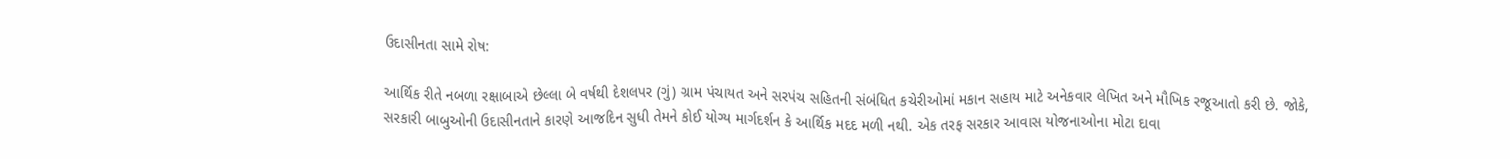ઉદાસીનતા સામે રોષ:

આર્થિક રીતે નબળા રક્ષાબાએ છેલ્લા બે વર્ષથી દેશલપર (ગું) ગ્રામ પંચાયત અને સરપંચ સહિતની સંબંધિત કચેરીઓમાં મકાન સહાય માટે અનેકવાર લેખિત અને મૌખિક રજૂઆતો કરી છે. જોકે, સરકારી બાબુઓની ઉદાસીનતાને કારણે આજદિન સુધી તેમને કોઈ યોગ્ય માર્ગદર્શન કે આર્થિક મદદ મળી નથી. એક તરફ સરકાર આવાસ યોજનાઓના મોટા દાવા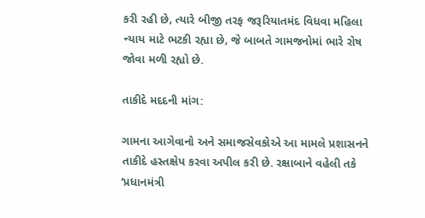કરી રહી છે, ત્યારે બીજી તરફ જરૂરિયાતમંદ વિધવા મહિલા ન્યાય માટે ભટકી રહ્યા છે, જે બાબતે ગામજનોમાં ભારે રોષ જોવા મળી રહ્યો છે.

તાકીદે મદદની માંગ:

ગામના આગેવાનો અને સમાજસેવકોએ આ મામલે પ્રશાસનને તાકીદે હસ્તક્ષેપ કરવા અપીલ કરી છે. રક્ષાબાને વહેલી તકે ‘પ્રધાનમંત્રી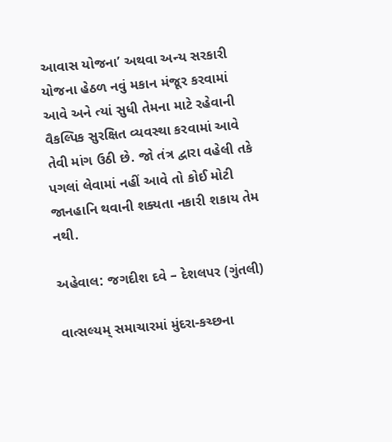આવાસ યોજના’ અથવા અન્ય સરકારી યોજના હેઠળ નવું મકાન મંજૂર કરવામાં આવે અને ત્યાં સુધી તેમના માટે રહેવાની વૈકલ્પિક સુરક્ષિત વ્યવસ્થા કરવામાં આવે તેવી માંગ ઉઠી છે. જો તંત્ર દ્વારા વહેલી તકે પગલાં લેવામાં નહીં આવે તો કોઈ મોટી જાનહાનિ થવાની શક્યતા નકારી શકાય તેમ નથી.

અહેવાલ: જગદીશ દવે – દેશલપર (ગુંતલી)

વાત્સલ્યમ્ સમાચારમાં મુંદરા-કચ્છના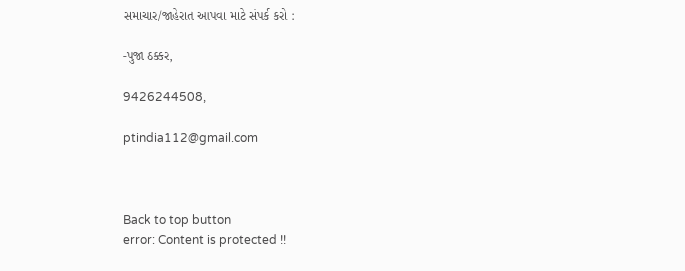સમાચાર/જાહેરાત આપવા માટે સંપર્ક કરો :

-પુજા ઠક્કર,

9426244508,

ptindia112@gmail.com



Back to top button
error: Content is protected !!